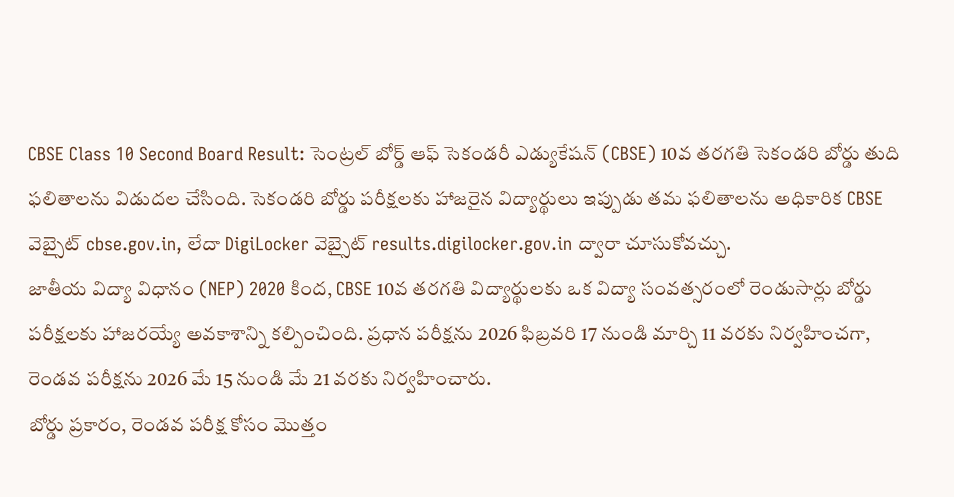CBSE Class 10 Second Board Result: సెంట్రల్ బోర్డ్ ఆఫ్ సెకండరీ ఎడ్యుకేషన్ (CBSE) 10వ తరగతి సెకండరి బోర్డు తుది ఫలితాలను విడుదల చేసింది. సెకండరి బోర్డు పరీక్షలకు హాజరైన విద్యార్థులు ఇప్పుడు తమ ఫలితాలను అధికారిక CBSE వెబ్సైట్ cbse.gov.in, లేదా DigiLocker వెబ్సైట్ results.digilocker.gov.in ద్వారా చూసుకోవచ్చు.
జాతీయ విద్యా విధానం (NEP) 2020 కింద, CBSE 10వ తరగతి విద్యార్థులకు ఒక విద్యా సంవత్సరంలో రెండుసార్లు బోర్డు పరీక్షలకు హాజరయ్యే అవకాశాన్ని కల్పించింది. ప్రధాన పరీక్షను 2026 ఫిబ్రవరి 17 నుండి మార్చి 11 వరకు నిర్వహించగా, రెండవ పరీక్షను 2026 మే 15 నుండి మే 21 వరకు నిర్వహించారు.
బోర్డు ప్రకారం, రెండవ పరీక్ష కోసం మొత్తం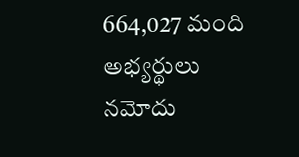664,027 మంది అభ్యర్థులు నమోదు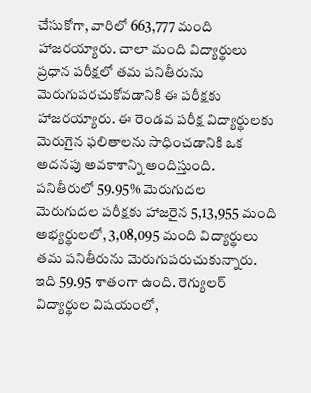చేసుకోగా, వారిలో 663,777 మంది హాజరయ్యారు. చాలా మంది విద్యార్థులు ప్రధాన పరీక్షలో తమ పనితీరును మెరుగుపరచుకోవడానికి ఈ పరీక్షకు హాజరయ్యారు. ఈ రెండవ పరీక్ష విద్యార్థులకు మెరుగైన ఫలితాలను సాధించడానికి ఒక అదనపు అవకాశాన్ని అందిస్తుంది.
పనితీరులో 59.95% మెరుగుదల
మెరుగుదల పరీక్షకు హాజరైన 5,13,955 మంది అభ్యర్థులలో, 3,08,095 మంది విద్యార్థులు తమ పనితీరును మెరుగుపరుచుకున్నారు. ఇది 59.95 శాతంగా ఉంది. రెగ్యులర్ విద్యార్థుల విషయంలో,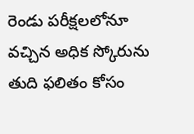రెండు పరీక్షలలోనూ వచ్చిన అధిక స్కోరును తుది ఫలితం కోసం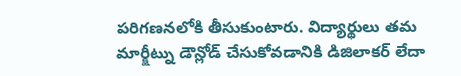పరిగణనలోకి తీసుకుంటారు. విద్యార్థులు తమ మార్క్షీట్ను డౌన్లోడ్ చేసుకోవడానికి డిజిలాకర్ లేదా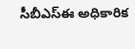సీబీఎస్ఈ అధికారిక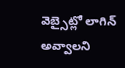వెబ్సైట్లో లాగిన్ అవ్వాలని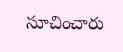సూచించారు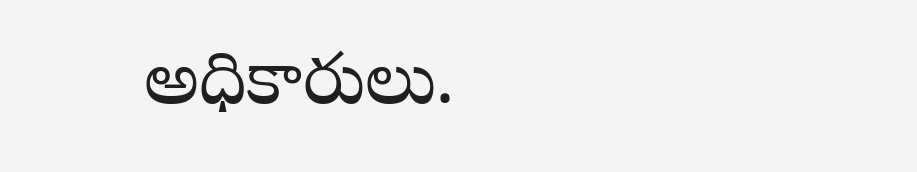అధికారులు.